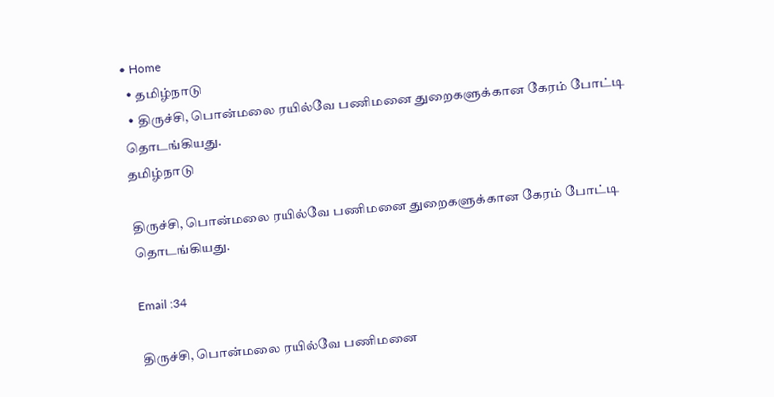• Home
  • தமிழ்நாடு
  • திருச்சி, பொன்மலை ரயில்வே பணிமனை துறைகளுக்கான கேரம் போட்டி தொடங்கியது.
தமிழ்நாடு

திருச்சி, பொன்மலை ரயில்வே பணிமனை துறைகளுக்கான கேரம் போட்டி தொடங்கியது.

Email :34

திருச்சி, பொன்மலை ரயில்வே பணிமனை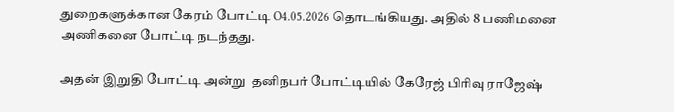துறைகளுக்கான கேரம் போட்டி O4.05.2026 தொடங்கியது. அதில் 8 பணிமனை அணிகனை போட்டி நடந்தது.

அதன் இறுதி போட்டி அன்று  தனிநபர் போட்டியில் கேரேஜ் பிரிவு ராஜேஷ்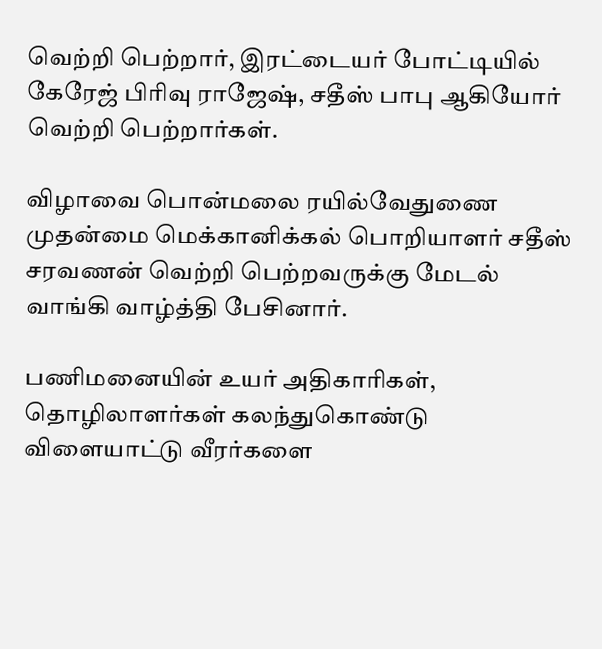வெற்றி பெற்றார், இரட்டையர் போட்டியில் கேரேஜ் பிரிவு ராஜேஷ், சதீஸ் பாபு ஆகியோர் வெற்றி பெற்றார்கள்.

விழாவை பொன்மலை ரயில்வேதுணை முதன்மை மெக்கானிக்கல் பொறியாளர் சதீஸ் சரவணன் வெற்றி பெற்றவருக்கு மேடல் வாங்கி வாழ்த்தி பேசினார்.

பணிமனையின் உயர் அதிகாரிகள், தொழிலாளர்கள் கலந்துகொண்டு விளையாட்டு வீரர்களை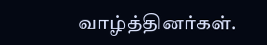வாழ்த்தினர்கள்.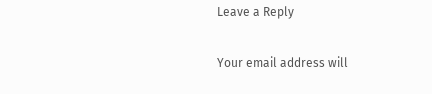Leave a Reply

Your email address will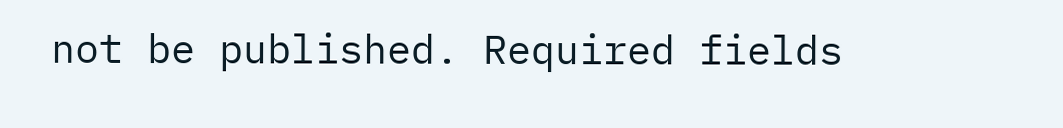not be published. Required fields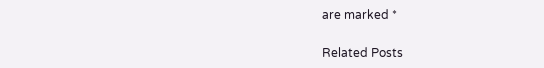are marked *

Related Posts